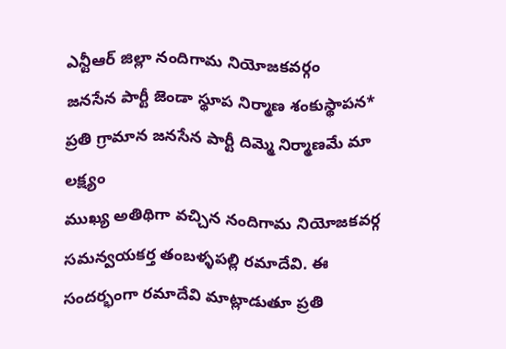ఎన్టీఆర్ జిల్లా నందిగామ నియోజకవర్గం
జనసేన పార్టీ జెండా స్థూప నిర్మాణ శంకుస్థాపన*
ప్రతి గ్రామాన జనసేన పార్టీ దిమ్మె నిర్మాణమే మా లక్ష్యం
ముఖ్య అతిథిగా వచ్చిన నందిగామ నియోజకవర్గ సమన్వయకర్త తంబళ్ళపల్లి రమాదేవి. ఈ సందర్భంగా రమాదేవి మాట్లాడుతూ ప్రతి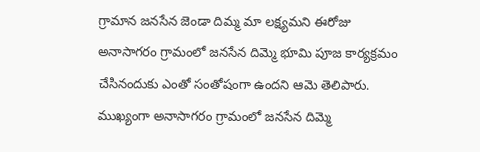గ్రామాన జనసేన జెండా దిమ్మ మా లక్ష్యమని ఈరోజు అనాసాగరం గ్రామంలో జనసేన దిమ్మె భూమి పూజ కార్యక్రమం చేసినందుకు ఎంతో సంతోషంగా ఉందని ఆమె తెలిపారు. ముఖ్యంగా అనాసాగరం గ్రామంలో జనసేన దిమ్మె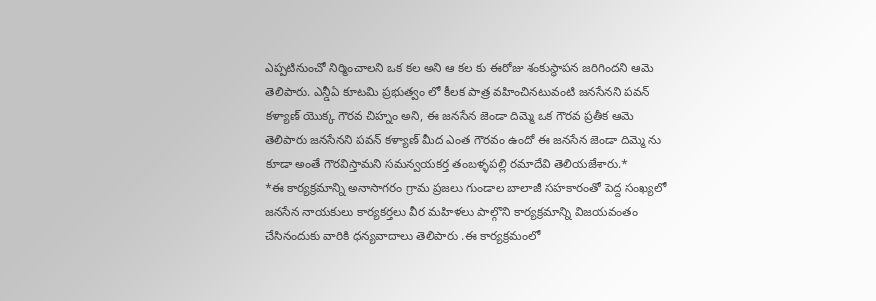ఎప్పటినుంచో నిర్మించాలని ఒక కల అని ఆ కల కు ఈరోజు శంకుస్థాపన జరిగిందని ఆమె తెలిపారు. ఎన్డీఏ కూటమి ప్రభుత్వం లో కీలక పాత్ర వహించినటువంటి జనసేనని పవన్ కళ్యాణ్ యొక్క గౌరవ చిహ్నం అని, ఈ జనసేన జెండా దిమ్మె ఒక గౌరవ ప్రతీక ఆమె తెలిపారు జనసేనని పవన్ కళ్యాణ్ మీద ఎంత గౌరవం ఉందో ఈ జనసేన జెండా దిమ్మె ను కూడా అంతే గౌరవిస్తామని సమన్వయకర్త తంబళ్ళపల్లి రమాదేవి తెలియజేశారు.*
*ఈ కార్యక్రమాన్ని అనాసాగరం గ్రామ ప్రజలు గుండాల బాలాజీ సహకారంతో పెద్ద సంఖ్యలో జనసేన నాయకులు కార్యకర్తలు వీర మహిళలు పాల్గొని కార్యక్రమాన్ని విజయవంతం చేసినందుకు వారికి ధన్యవాదాలు తెలిపారు .ఈ కార్యక్రమంలో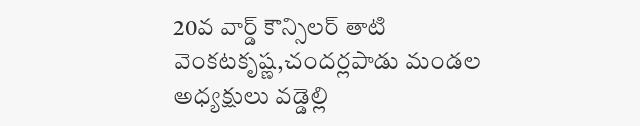20వ వార్డ్ కౌన్సిలర్ తాటి వెంకటకృష్ణ,చందర్లపాడు మండల అధ్యక్షులు వడ్డెల్లి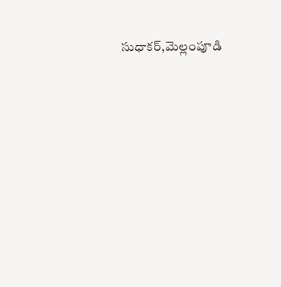సుధాకర్,మెల్లంపూడి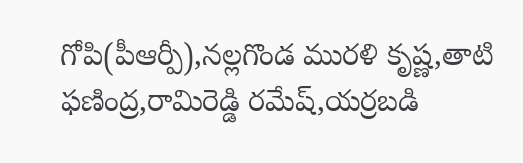గోపి(పీఆర్పీ),నల్లగొండ మురళి కృష్ణ,తాటి ఫణింద్ర,రామిరెడ్డి రమేష్,యర్రబడి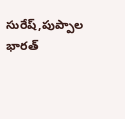సురేష్,పుప్పాల భారత్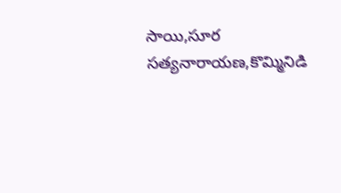సాయి,సూర సత్యనారాయణ,కొమ్మినిడి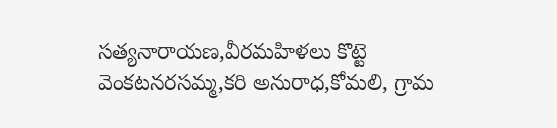సత్యనారాయణ,వీరమహిళలు కొట్టె వెంకటనరసమ్మ,కరి అనురాధ,కోమలి, గ్రామ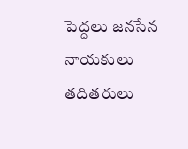పెద్దలు జనసేన నాయకులు తదితరులు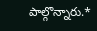పాల్గొన్నారు.*